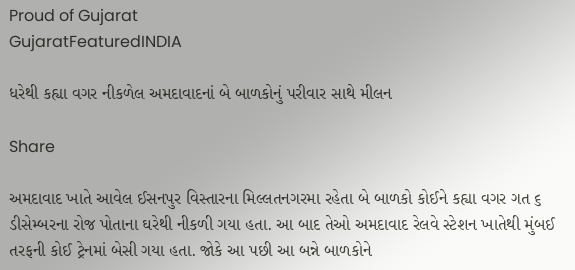Proud of Gujarat
GujaratFeaturedINDIA

ધરેથી કહ્યા વગર નીકળેલ અમદાવાદનાં બે બાળકોનું પરીવાર સાથે મીલન

Share

અમદાવાદ ખાતે આવેલ ઈસનપુર વિસ્તારના મિલ્લતનગરમા રહેતા બે બાળકો કોઈને કહ્યા વગર ગત ૬ ડીસેમ્બરના રોજ પોતાના ઘરેથી નીકળી ગયા હતા. આ બાદ તેઓ અમદાવાદ રેલવે સ્ટેશન ખાતેથી મુંબઈ તરફની કોઈ ટ્રેનમાં બેસી ગયા હતા. જોકે આ પછી આ બન્ને બાળકોને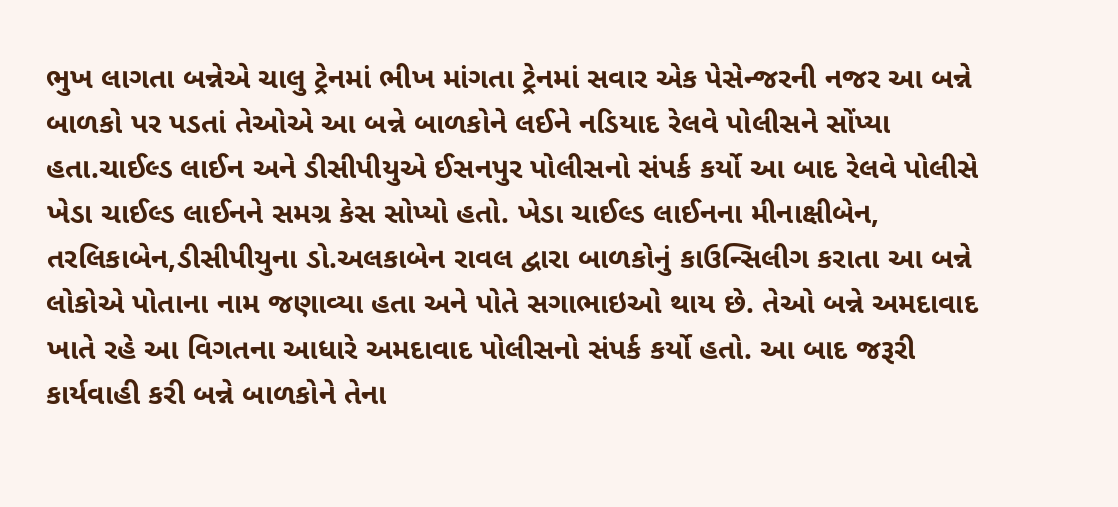ભુખ લાગતા બન્નેએ ચાલુ ટ્રેનમાં ભીખ માંગતા ટ્રેનમાં સવાર એક પેસેન્જરની નજર આ બન્ને બાળકો પર પડતાં તેઓએ આ બન્ને બાળકોને લઈને નડિયાદ રેલવે પોલીસને સોંપ્યા હતા.ચાઈલ્ડ લાઈન અને ડીસીપીયુએ ઈસનપુર પોલીસનો સંપર્ક કર્યો આ બાદ રેલવે પોલીસે ખેડા ચાઈલ્ડ લાઈનને સમગ્ર કેસ સોપ્યો હતો. ખેડા ચાઈલ્ડ લાઈનના મીનાક્ષીબેન, તરલિકાબેન,ડીસીપીયુના ડો.અલકાબેન રાવલ દ્વારા બાળકોનું કાઉન્સિલીગ કરાતા આ બન્ને લોકોએ પોતાના નામ જણાવ્યા હતા અને પોતે સગાભાઇઓ થાય છે. તેઓ બન્ને અમદાવાદ ખાતે રહે આ વિગતના આધારે અમદાવાદ પોલીસનો સંપર્ક કર્યો હતો. આ બાદ જરૂરી કાર્યવાહી કરી બન્ને બાળકોને તેના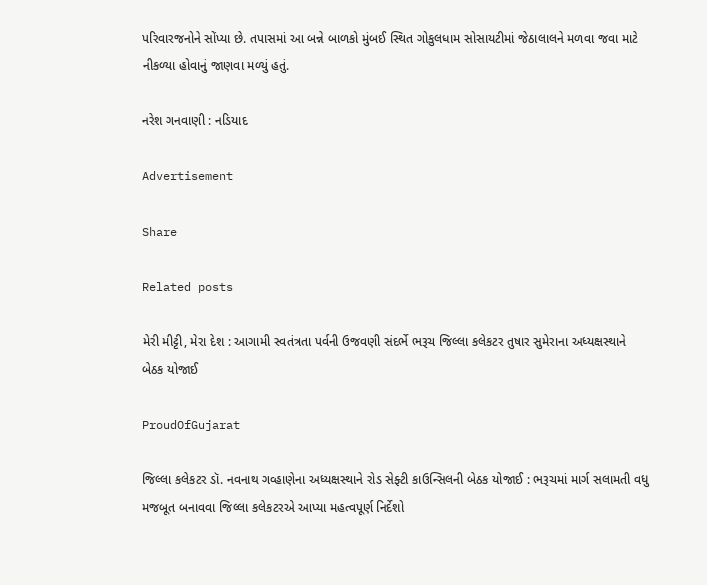પરિવારજનોને સોંપ્યા છે. તપાસમાં આ બન્ને બાળકો મુંબઈ સ્થિત ગોકુલધામ સોસાયટીમાં જેઠાલાલને મળવા જવા માટે નીકળ્યા હોવાનું જાણવા મળ્યું હતું.

નરેશ ગનવાણી : નડિયાદ

Advertisement

Share

Related posts

મેરી મીટ્ટી, મેરા દેશ : આગામી સ્વતંત્રતા પર્વની ઉજવણી સંદર્ભે ભરૂચ જિલ્લા કલેકટર તુષાર સુમેરાના અધ્યક્ષસ્થાને બેઠક યોજાઈ

ProudOfGujarat

જિલ્લા કલેકટર ડૉ. નવનાથ ગવ્હાણેના અધ્યક્ષસ્થાને રોડ સેફ્ટી કાઉન્સિલની બેઠક યોજાઈ : ભરૂચમાં માર્ગ સલામતી વધુ મજબૂત બનાવવા જિલ્લા કલેકટરએ આપ્યા મહત્વપૂર્ણ નિર્દેશો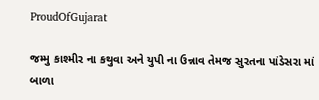ProudOfGujarat

જમ્મુ કાશ્મીર ના કથુવા અને યુપી ના ઉન્નાવ તેમજ સુરતના પાંડેસરા માં બાળા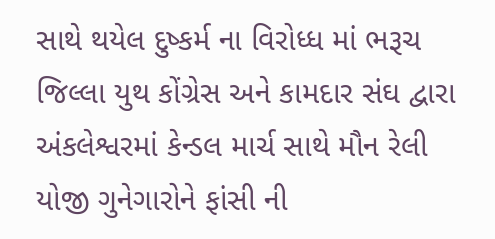સાથે થયેલ દુષ્કર્મ ના વિરોધ્ધ માં ભરૂચ જિલ્લા યુથ કોંગ્રેસ અને કામદાર સંઘ દ્વારા અંકલેશ્વરમાં કેન્ડલ માર્ચ સાથે મૌન રેલી યોજી ગુનેગારોને ફાંસી ની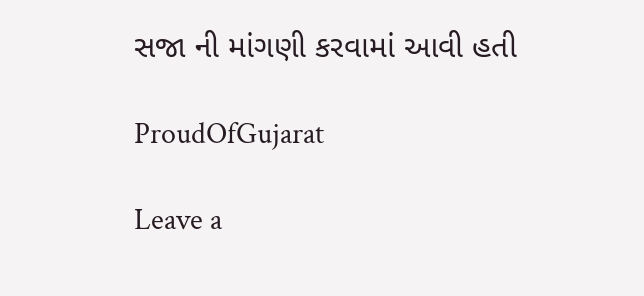સજા ની માંગણી કરવામાં આવી હતી

ProudOfGujarat

Leave a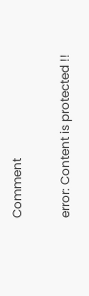Comment

error: Content is protected !!